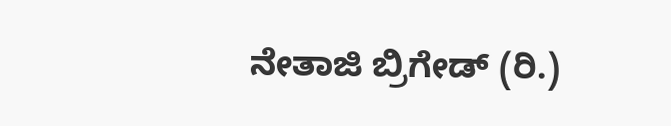ನೇತಾಜಿ ಬ್ರಿಗೇಡ್ (ರಿ.)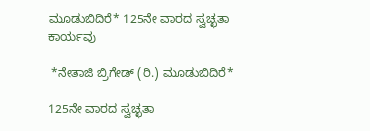ಮೂಡುಬಿದಿರೆ* 125ನೇ ವಾರದ ಸ್ವಚ್ಛತಾ ಕಾರ್ಯವು

 *ನೇತಾಜಿ ಬ್ರಿಗೇಡ್ (ರಿ.) ಮೂಡುಬಿದಿರೆ*

125ನೇ ವಾರದ ಸ್ವಚ್ಛತಾ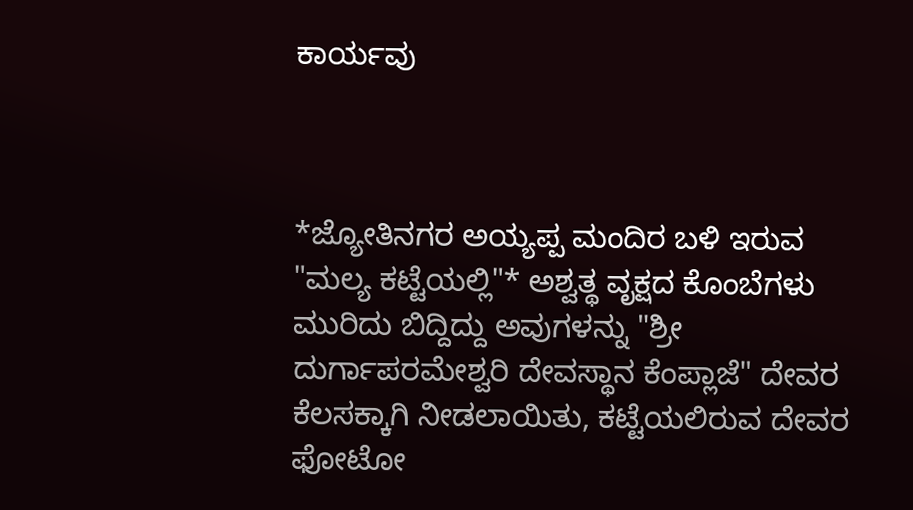ಕಾರ್ಯವು



*ಜ್ಯೋತಿನಗರ ಅಯ್ಯಪ್ಪ ಮಂದಿರ ಬಳಿ ಇರುವ "ಮಲ್ಯ ಕಟ್ಟೆಯಲ್ಲಿ"* ಅಶ್ವತ್ಥ ವೃಕ್ಷದ ಕೊಂಬೆಗಳು ಮುರಿದು ಬಿದ್ದಿದ್ದು ಅವುಗಳನ್ನು "ಶ್ರೀ ದುರ್ಗಾಪರಮೇಶ್ವರಿ ದೇವಸ್ಥಾನ ಕೆಂಪ್ಲಾಜೆ" ದೇವರ ಕೆಲಸಕ್ಕಾಗಿ ನೀಡಲಾಯಿತು, ಕಟ್ಟೆಯಲಿರುವ ದೇವರ ಫೋಟೋ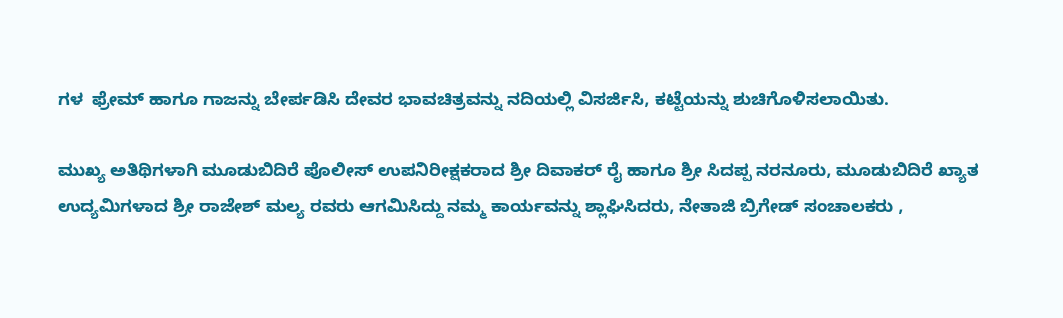ಗಳ  ಫ್ರೇಮ್ ಹಾಗೂ ಗಾಜನ್ನು ಬೇರ್ಪಡಿಸಿ ದೇವರ ಭಾವಚಿತ್ರವನ್ನು ನದಿಯಲ್ಲಿ ವಿಸರ್ಜಿಸಿ, ಕಟ್ಟೆಯನ್ನು ಶುಚಿಗೊಳಿಸಲಾಯಿತು.

ಮುಖ್ಯ ಅತಿಥಿಗಳಾಗಿ ಮೂಡುಬಿದಿರೆ ಪೊಲೀಸ್ ಉಪನಿರೀಕ್ಷಕರಾದ ಶ್ರೀ ದಿವಾಕರ್ ರೈ ಹಾಗೂ ಶ್ರೀ ಸಿದಪ್ಪ ನರನೂರು, ಮೂಡುಬಿದಿರೆ ಖ್ಯಾತ ಉದ್ಯಮಿಗಳಾದ ಶ್ರೀ ರಾಜೇಶ್ ಮಲ್ಯ ರವರು ಆಗಮಿಸಿದ್ದು ನಮ್ಮ ಕಾರ್ಯವನ್ನು ಶ್ಲಾಘಿಸಿದರು, ನೇತಾಜಿ ಬ್ರಿಗೇಡ್ ಸಂಚಾಲಕರು ,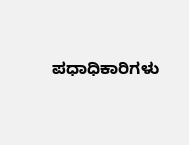ಪಧಾಧಿಕಾರಿಗಳು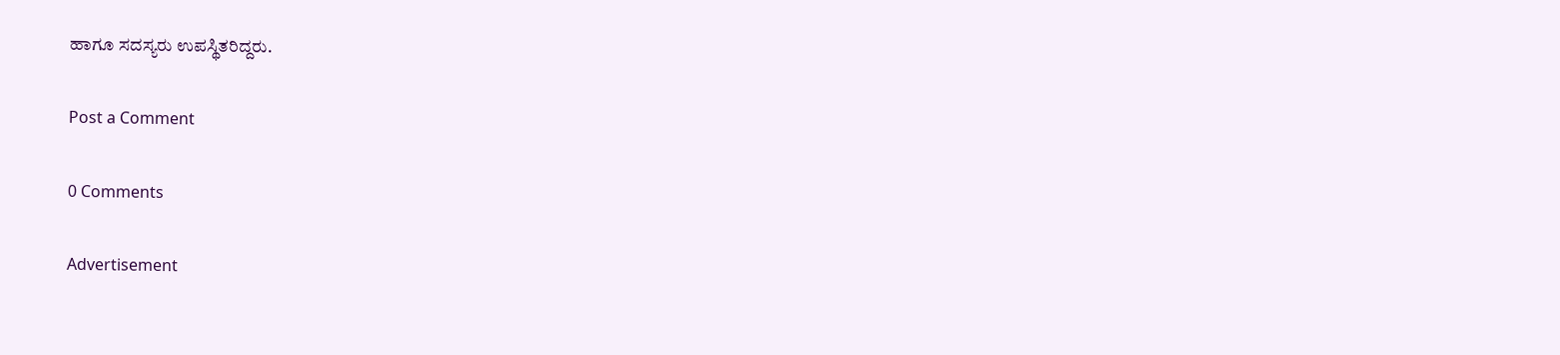ಹಾಗೂ ಸದಸ್ಯರು ಉಪಸ್ಥಿತರಿದ್ದರು.

Post a Comment

0 Comments

Advertisement